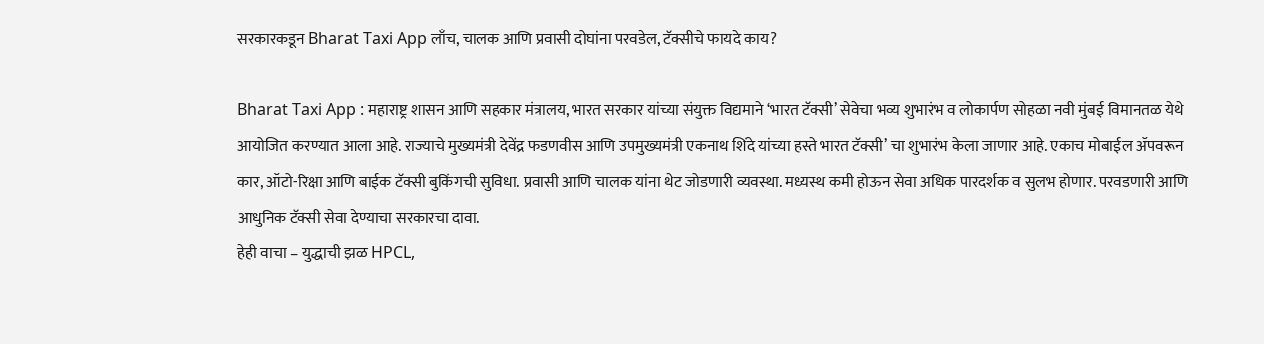सरकारकडून Bharat Taxi App लाँच, चालक आणि प्रवासी दोघांना परवडेल, टॅक्सीचे फायदे काय?

Bharat Taxi App : महाराष्ट्र शासन आणि सहकार मंत्रालय, भारत सरकार यांच्या संयुक्त विद्यमाने ‘भारत टॅक्सी’ सेवेचा भव्य शुभारंभ व लोकार्पण सोहळा नवी मुंबई विमानतळ येथे आयोजित करण्यात आला आहे. राज्याचे मुख्यमंत्री देवेंद्र फडणवीस आणि उपमुख्यमंत्री एकनाथ शिंदे यांच्या हस्ते भारत टॅक्सी’ चा शुभारंभ केला जाणार आहे. एकाच मोबाईल ॲपवरून कार, ऑटो-रिक्षा आणि बाईक टॅक्सी बुकिंगची सुविधा. प्रवासी आणि चालक यांना थेट जोडणारी व्यवस्था. मध्यस्थ कमी होऊन सेवा अधिक पारदर्शक व सुलभ होणार. परवडणारी आणि आधुनिक टॅक्सी सेवा देण्याचा सरकारचा दावा.
हेही वाचा – युद्धाची झळ HPCL,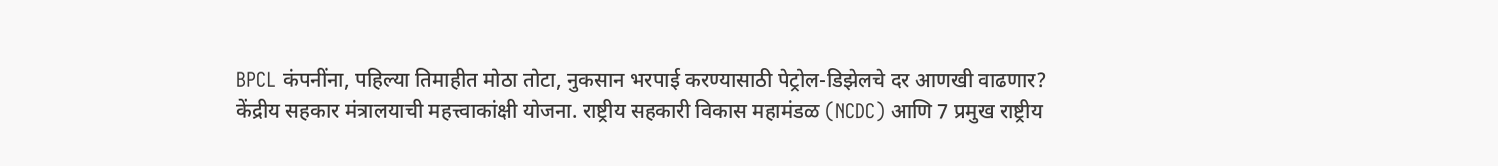BPCL कंपनींना, पहिल्या तिमाहीत मोठा तोटा, नुकसान भरपाई करण्यासाठी पेट्रोल-डिझेलचे दर आणखी वाढणार?
केंद्रीय सहकार मंत्रालयाची महत्त्वाकांक्षी योजना. राष्ट्रीय सहकारी विकास महामंडळ (NCDC) आणि 7 प्रमुख राष्ट्रीय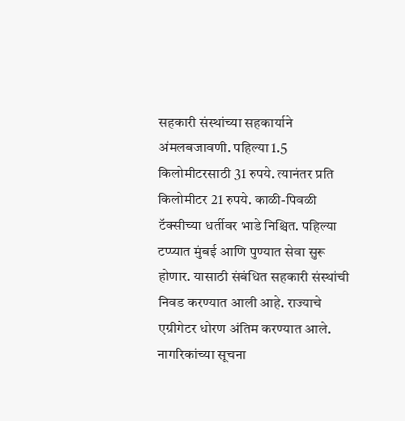सहकारी संस्थांच्या सहकार्याने अंमलबजावणी. पहिल्या 1.5 किलोमीटरसाठी 31 रुपये. त्यानंतर प्रति किलोमीटर 21 रुपये. काळी-पिवळी टॅक्सीच्या धर्तीवर भाडे निश्चित. पहिल्या टप्प्यात मुंबई आणि पुण्यात सेवा सुरू होणार. यासाठी संबंधित सहकारी संस्थांची निवड करण्यात आली आहे. राज्याचे एग्रीगेटर धोरण अंतिम करण्यात आले. नागरिकांच्या सूचना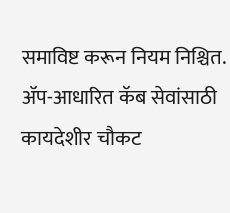समाविष्ट करून नियम निश्चित. ॲप-आधारित कॅब सेवांसाठी कायदेशीर चौकट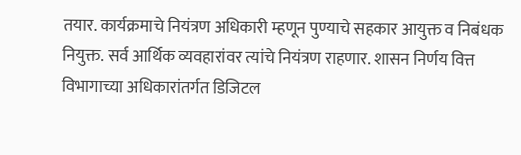तयार. कार्यक्रमाचे नियंत्रण अधिकारी म्हणून पुण्याचे सहकार आयुक्त व निबंधक नियुक्त. सर्व आर्थिक व्यवहारांवर त्यांचे नियंत्रण राहणार. शासन निर्णय वित्त विभागाच्या अधिकारांतर्गत डिजिटल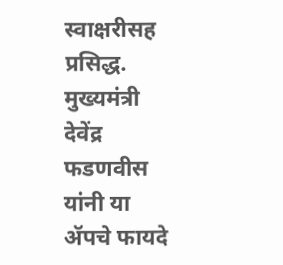स्वाक्षरीसह प्रसिद्ध. मुख्यमंत्री देवेंद्र फडणवीस यांनी या ॲपचे फायदे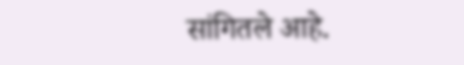सांगितले आहे.